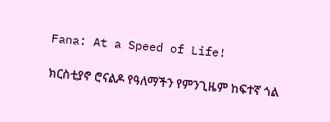Fana: At a Speed of Life!

ክርስቲያኖ ሮናልዶ የዓለማችን የምንጊዜም ከፍተኛ ጎል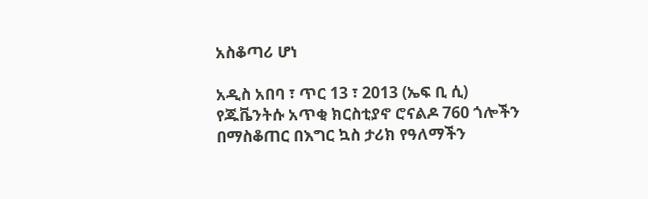አስቆጣሪ ሆነ

አዲስ አበባ ፣ ጥር 13 ፣ 2013 (ኤፍ ቢ ሲ) የጁቬንትሱ አጥቂ ክርስቲያኖ ሮናልዶ 760 ጎሎችን በማስቆጠር በእግር ኳስ ታሪክ የዓለማችን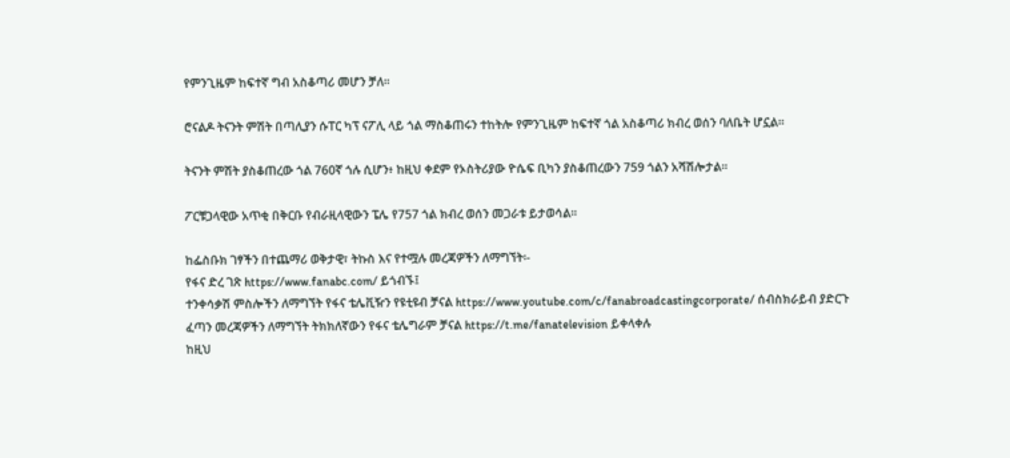የምንጊዜም ከፍተኛ ግብ አስቆጣሪ መሆን ቻለ፡፡

ሮናልዶ ትናንት ምሽት በጣሊያን ሱፐር ካፕ ናፖሊ ላይ ጎል ማስቆጠሩን ተከትሎ የምንጊዜም ከፍተኛ ጎል አስቆጣሪ ክብረ ወሰን ባለቤት ሆኗል፡፡

ትናንት ምሽት ያስቆጠረው ጎል 760ኛ ጎሉ ሲሆን፥ ከዚህ ቀደም የኦስትሪያው ዮሴፍ ቢካን ያስቆጠረውን 759 ጎልን አሻሽሎታል፡፡

ፖርቹጋላዊው አጥቂ በቅርቡ የብራዚላዊውን ፔሌ የ757 ጎል ክብረ ወሰን መጋራቱ ይታወሳል፡፡

ከፌስቡክ ገፃችን በተጨማሪ ወቅታዊ፣ ትኩስ እና የተሟሉ መረጃዎችን ለማግኘት፡-
የፋና ድረ ገጽ https://www.fanabc.com/ ይጎብኙ፤
ተንቀሳቃሽ ምስሎችን ለማግኘት የፋና ቴሌቪዥን የዩቲዩብ ቻናል https://www.youtube.com/c/fanabroadcastingcorporate/ ሰብስክራይብ ያድርጉ
ፈጣን መረጃዎችን ለማግኘት ትክክለኛውን የፋና ቴሌግራም ቻናል https://t.me/fanatelevision ይቀላቀሉ
ከዚህ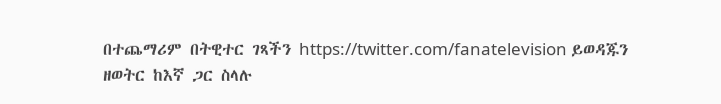በተጨማሪም በትዊተር ገጻችን https://twitter.com/fanatelevision ይወዳጁን
ዘወትር ከእኛ ጋር ስላሉ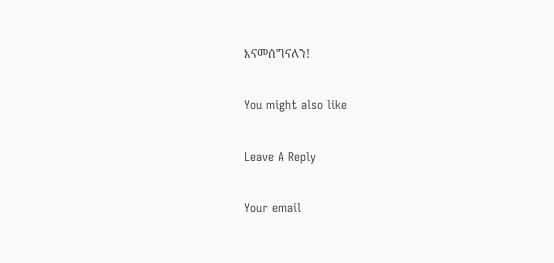እናመሰግናለን!

You might also like

Leave A Reply

Your email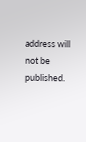address will not be published.